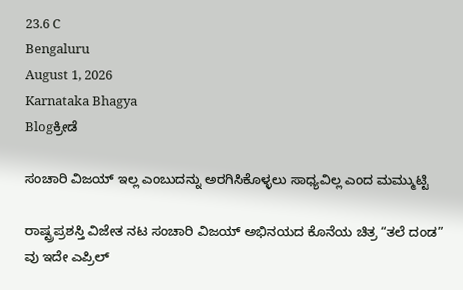23.6 C
Bengaluru
August 1, 2026
Karnataka Bhagya
Blogಕ್ರೀಡೆ

ಸಂಚಾರಿ ವಿಜಯ್ ಇಲ್ಲ ಎಂಬುದನ್ನು ಅರಗಿಸಿಕೊಳ್ಳಲು ಸಾಧ್ಯವಿಲ್ಲ ಎಂದ ಮಮ್ಮುಟ್ಟಿ

ರಾಷ್ಟ್ರಪ್ರಶಸ್ತಿ ವಿಜೇತ ನಟ ಸಂಚಾರಿ ವಿಜಯ್ ಅಭಿನಯದ ಕೊನೆಯ ಚಿತ್ರ “ತಲೆ ದಂಡ” ವು ಇದೇ ಎಪ್ರಿಲ್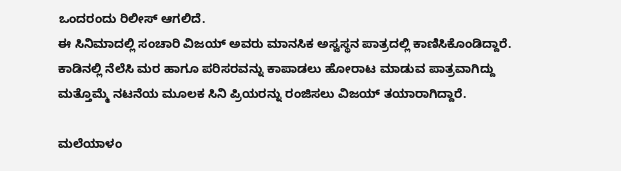ಒಂದರಂದು ರಿಲೀಸ್ ಆಗಲಿದೆ.
ಈ ಸಿನಿಮಾದಲ್ಲಿ ಸಂಚಾರಿ ವಿಜಯ್ ಅವರು ಮಾನಸಿಕ ಅಸ್ವಸ್ಥನ ಪಾತ್ರದಲ್ಲಿ ಕಾಣಿಸಿಕೊಂಡಿದ್ದಾರೆ. ಕಾಡಿನಲ್ಲಿ ನೆಲೆಸಿ ಮರ ಹಾಗೂ ಪರಿಸರವನ್ನು ಕಾಪಾಡಲು ಹೋರಾಟ ಮಾಡುವ ಪಾತ್ರವಾಗಿದ್ದು ಮತ್ತೊಮ್ಮೆ ನಟನೆಯ ಮೂಲಕ ಸಿನಿ ಪ್ರಿಯರನ್ನು ರಂಜಿಸಲು ವಿಜಯ್ ತಯಾರಾಗಿದ್ದಾರೆ.

ಮಲೆಯಾಳಂ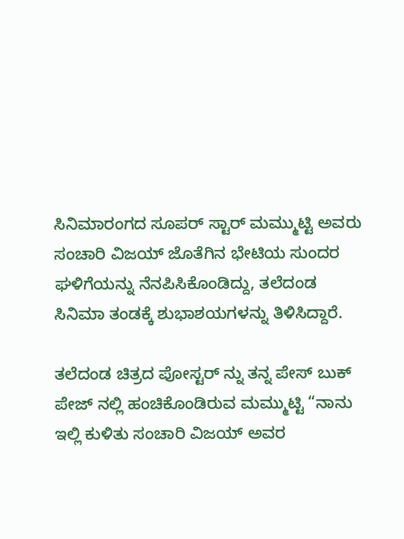ಸಿನಿಮಾರಂಗದ ಸೂಪರ್ ಸ್ಟಾರ್ ಮಮ್ಮುಟ್ಟಿ ಅವರು ಸಂಚಾರಿ ವಿಜಯ್ ಜೊತೆಗಿನ ಭೇಟಿಯ ಸುಂದರ ಘಳಿಗೆಯನ್ನು ನೆನಪಿಸಿಕೊಂಡಿದ್ದು, ತಲೆದಂಡ ಸಿನಿಮಾ ತಂಡಕ್ಕೆ ಶುಭಾಶಯಗಳನ್ನು ತಿಳಿಸಿದ್ದಾರೆ.

ತಲೆದಂಡ ಚಿತ್ರದ ಪೋಸ್ಟರ್ ನ್ನು ತನ್ನ ಪೇಸ್ ಬುಕ್ ಪೇಜ್ ನಲ್ಲಿ ಹಂಚಿಕೊಂಡಿರುವ ಮಮ್ಮುಟ್ಟಿ “ನಾನು ಇಲ್ಲಿ ಕುಳಿತು ಸಂಚಾರಿ ವಿಜಯ್ ಅವರ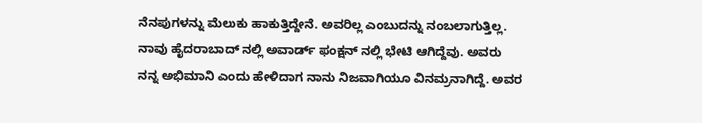ನೆನಪುಗಳನ್ನು ಮೆಲುಕು ಹಾಕುತ್ತಿದ್ದೇನೆ. ಅವರಿಲ್ಲ ಎಂಬುದನ್ನು ನಂಬಲಾಗುತ್ತಿಲ್ಲ. ನಾವು ಹೈದರಾಬಾದ್ ನಲ್ಲಿ ಅವಾರ್ಡ್ ಫಂಕ್ಷನ್ ನಲ್ಲಿ ಭೇಟಿ ಆಗಿದ್ದೆವು. ಅವರು ನನ್ನ ಅಭಿಮಾನಿ ಎಂದು ಹೇಳಿದಾಗ ನಾನು ನಿಜವಾಗಿಯೂ ವಿನಮ್ರನಾಗಿದ್ದೆ. ಅವರ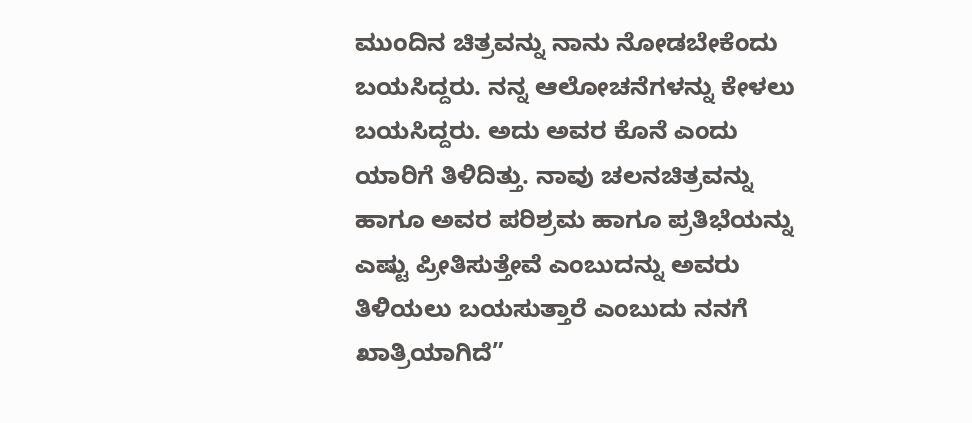ಮುಂದಿನ ಚಿತ್ರವನ್ನು ನಾನು ನೋಡಬೇಕೆಂದು ಬಯಸಿದ್ದರು. ನನ್ನ ಆಲೋಚನೆಗಳನ್ನು ಕೇಳಲು ಬಯಸಿದ್ದರು. ಅದು ಅವರ ಕೊನೆ ಎಂದು ಯಾರಿಗೆ ತಿಳಿದಿತ್ತು. ನಾವು ಚಲನಚಿತ್ರವನ್ನು ಹಾಗೂ ಅವರ ಪರಿಶ್ರಮ ಹಾಗೂ ಪ್ರತಿಭೆಯನ್ನು ಎಷ್ಟು ಪ್ರೀತಿಸುತ್ತೇವೆ ಎಂಬುದನ್ನು ಅವರು ತಿಳಿಯಲು ಬಯಸುತ್ತಾರೆ ಎಂಬುದು ನನಗೆ ಖಾತ್ರಿಯಾಗಿದೆ”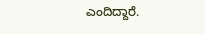ಎಂದಿದ್ದಾರೆ.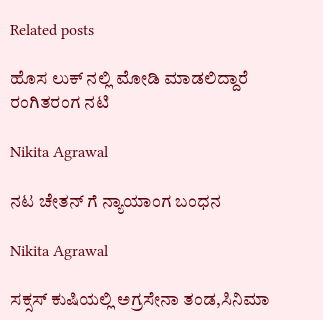Related posts

ಹೊಸ ಲುಕ್ ನಲ್ಲಿ ಮೋಡಿ ಮಾಡಲಿದ್ದಾರೆ ರಂಗಿತರಂಗ ನಟಿ

Nikita Agrawal

ನಟ ಚೇತನ್ ಗೆ ನ್ಯಾಯಾಂಗ ಬಂಧನ

Nikita Agrawal

ಸಕ್ಸಸ್ ಕುಷಿಯಲ್ಲಿ ಅಗ್ರಸೇನಾ ತಂಡ,ಸಿನಿಮಾ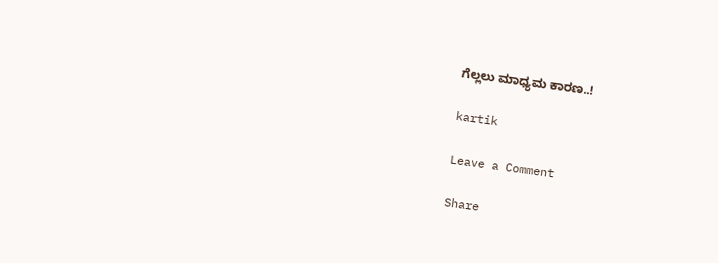ಗೆಲ್ಲಲು ಮಾಧ್ಯಮ ಕಾರಣ..!

kartik

Leave a Comment

Share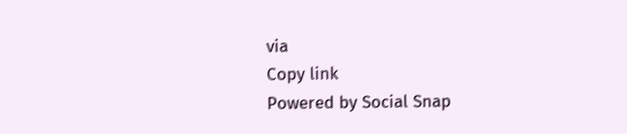via
Copy link
Powered by Social Snap